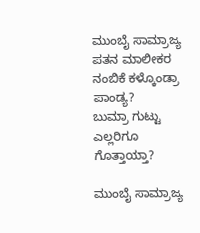ಮುಂಬೈ ಸಾಮ್ರಾಜ್ಯ ಪತನ ಮಾಲೀಕರ ನಂಬಿಕೆ ಕಳ್ಕೊಂಡ್ರಾ ಪಾಂಡ್ಯ?
ಬುಮ್ರಾ ಗುಟ್ಟು ಎಲ್ಲರಿಗೂ ಗೊತ್ತಾಯ್ತಾ?

ಮುಂಬೈ ಸಾಮ್ರಾಜ್ಯ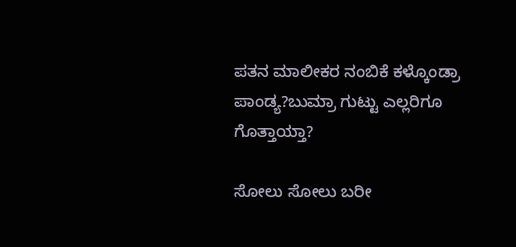ಪತನ ಮಾಲೀಕರ ನಂಬಿಕೆ ಕಳ್ಕೊಂಡ್ರಾ ಪಾಂಡ್ಯ?ಬುಮ್ರಾ ಗುಟ್ಟು ಎಲ್ಲರಿಗೂ ಗೊತ್ತಾಯ್ತಾ?

ಸೋಲು ಸೋಲು ಬರೀ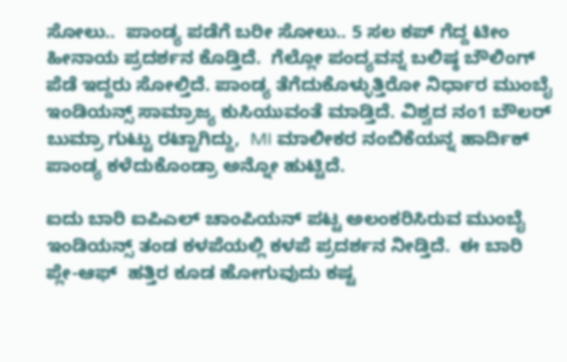ಸೋಲು..  ಪಾಂಡ್ಯ ಪಡೆಗೆ ಬರೀ ಸೋಲು.. 5 ಸಲ ಕಪ್ ಗೆದ್ದ ಟೀಂ ಹೀನಾಯ ಪ್ರದರ್ಶನ ಕೊಡ್ತಿದೆ.  ಗೆಲ್ಲೋ ಪಂದ್ಯವನ್ನ ಬಲಿಷ್ಠ ಬೌಲಿಂಗ್ ಪೆಡೆ ಇದ್ದರು ಸೋಲ್ತಿದೆ. ಪಾಂಡ್ಯ ತೆಗೆದುಕೊಳ್ಳುತ್ತಿರೋ ನಿರ್ಧಾರ ಮುಂಬೈ ಇಂಡಿಯನ್ಸ್‌ ಸಾಮ್ರಾಜ್ಯ ಕುಸಿಯುವಂತೆ ಮಾಡ್ತಿದೆ. ವಿಶ್ವದ ನಂ1 ಬೌಲರ್ ಬುಮ್ರಾ ಗುಟ್ಟು ರಟ್ಟಾಗಿದ್ದು,  MI ಮಾಲೀಕರ ನಂಬಿಕೆಯನ್ನ ಹಾರ್ದಿಕ್ ಪಾಂಡ್ಯ ಕಳೆದುಕೊಂಡ್ರಾ ಅನ್ನೋ ಹುಟ್ಟಿದೆ.

ಐದು ಬಾರಿ ಐಪಿಎಲ್ ಚಾಂಪಿಯನ್ ಪಟ್ಟ ಅಲಂಕರಿಸಿರುವ ಮುಂಬೈ ಇಂಡಿಯನ್ಸ್ ತಂಡ ಕಳಪೆಯಲ್ಲಿ ಕಳಪೆ ಪ್ರದರ್ಶನ ನೀಡ್ತಿದೆ.  ಈ ಬಾರಿ ಪ್ಲೇ-ಆಫ್  ಹತ್ತಿರ ಕೂಡ ಹೋಗುವುದು ಕಷ್ಟ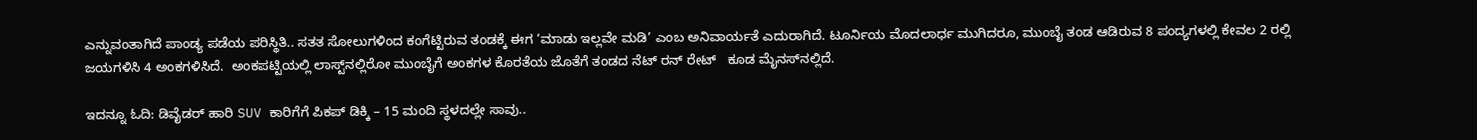ಎನ್ನುವಂತಾಗಿದೆ ಪಾಂಡ್ಯ ಪಡೆಯ ಪರಿಸ್ಥಿತಿ.. ಸತತ ಸೋಲುಗಳಿಂದ ಕಂಗೆಟ್ಟಿರುವ ತಂಡಕ್ಕೆ ಈಗ ‘ಮಾಡು ಇಲ್ಲವೇ ಮಡಿ’ ಎಂಬ ಅನಿವಾರ್ಯತೆ ಎದುರಾಗಿದೆ. ಟೂರ್ನಿಯ ಮೊದಲಾರ್ಧ ಮುಗಿದರೂ, ಮುಂಬೈ ತಂಡ ಆಡಿರುವ 8 ಪಂದ್ಯಗಳಲ್ಲಿ ಕೇವಲ 2 ರಲ್ಲಿ ಜಯಗಳಿಸಿ 4 ಅಂಕಗಳಿಸಿದೆ.  ಅಂಕಪಟ್ಟಿಯಲ್ಲಿ ಲಾಸ್ಟ್‌ನಲ್ಲಿರೋ ಮುಂಬೈಗೆ ಅಂಕಗಳ ಕೊರತೆಯ ಜೊತೆಗೆ ತಂಡದ ನೆಟ್ ರನ್ ರೇಟ್   ಕೂಡ ಮೈನಸ್‌ನಲ್ಲಿದೆ.

ಇದನ್ನೂ ಓದಿ: ಡಿವೈಡರ್ ಹಾರಿ SUV ಕಾರಿಗೆಗೆ ಪಿಕಪ್ ಡಿಕ್ಕಿ – 15 ಮಂದಿ ಸ್ಥಳದಲ್ಲೇ ಸಾವು..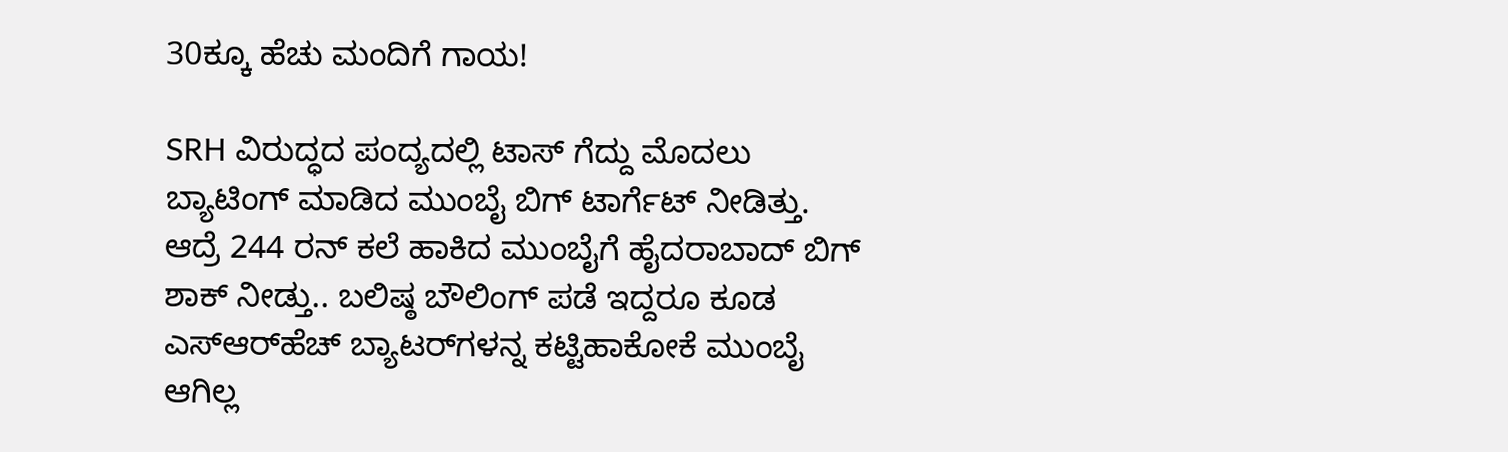30ಕ್ಕೂ ಹೆಚು ಮಂದಿಗೆ ಗಾಯ!

SRH ವಿರುದ್ಧದ ಪಂದ್ಯದಲ್ಲಿ ಟಾಸ್ ಗೆದ್ದು ಮೊದಲು ಬ್ಯಾಟಿಂಗ್ ಮಾಡಿದ ಮುಂಬೈ ಬಿಗ್ ಟಾರ್ಗೆಟ್‌ ನೀಡಿತ್ತು. ಆದ್ರೆ 244 ರನ್ ಕಲೆ ಹಾಕಿದ ಮುಂಬೈಗೆ ಹೈದರಾಬಾದ್ ಬಿಗ್ ಶಾಕ್ ನೀಡ್ತು.. ಬಲಿಷ್ಠ ಬೌಲಿಂಗ್ ಪಡೆ ಇದ್ದರೂ ಕೂಡ ಎಸ್ಆರ್‌ಹೆಚ್‌ ಬ್ಯಾಟರ್‌ಗಳನ್ನ ಕಟ್ಟಿಹಾಕೋಕೆ ಮುಂಬೈ ಆಗಿಲ್ಲ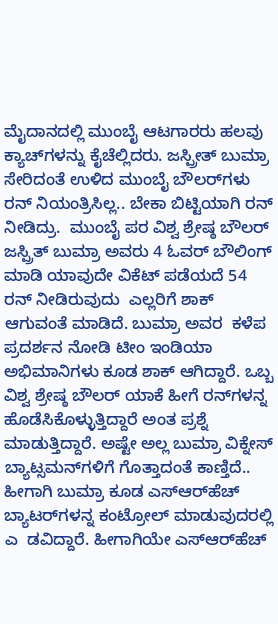ಮೈದಾನದಲ್ಲಿ ಮುಂಬೈ ಆಟಗಾರರು ಹಲವು ಕ್ಯಾಚ್‌ಗಳನ್ನು ಕೈಚೆಲ್ಲಿದರು. ಜಸ್ಪ್ರೀತ್ ಬುಮ್ರಾ ಸೇರಿದಂತೆ ಉಳಿದ ಮುಂಬೈ ಬೌಲರ್‌ಗಳು ರನ್ ನಿಯಂತ್ರಿಸಿಲ್ಲ.. ಬೇಕಾ ಬಿಟ್ಟಿಯಾಗಿ ರನ್ ನೀಡಿದ್ರು.  ಮುಂಬೈ ಪರ ವಿಶ್ವ ಶ್ರೇಷ್ಠ ಬೌಲರ್ ಜಸ್ಪ್ರಿತ್ ಬುಮ್ರಾ ಅವರು 4 ಓವರ್ ಬೌಲಿಂಗ್ ಮಾಡಿ ಯಾವುದೇ ವಿಕೆಟ್‌ ಪಡೆಯದೆ 54 ರನ್‌ ನೀಡಿರುವುದು  ಎಲ್ಲರಿಗೆ ಶಾಕ್ ಆಗುವಂತೆ ಮಾಡಿದೆ. ಬುಮ್ರಾ ಅವರ  ಕಳೆಪ ಪ್ರದರ್ಶನ ನೋಡಿ ಟೀಂ ಇಂಡಿಯಾ ಅಭಿಮಾನಿಗಳು ಕೂಡ ಶಾಕ್ ಆಗಿದ್ದಾರೆ. ಒಬ್ಬ ವಿಶ್ವ ಶ್ರೇಷ್ಠ ಬೌಲರ್ ಯಾಕೆ ಹೀಗೆ ರನ್‌ಗಳನ್ನ ಹೊಡೆಸಿಕೊಳ್ಳುತ್ತಿದ್ದಾರೆ ಅಂತ ಪ್ರಶ್ನೆ ಮಾಡುತ್ತಿದ್ದಾರೆ. ಅಷ್ಟೇ ಅಲ್ಲ ಬುಮ್ರಾ ವಿಕ್ನೇಸ್‌ ಬ್ಯಾಟ್ಸಮನ್‌ಗಳಿಗೆ ಗೊತ್ತಾದಂತೆ ಕಾಣ್ತಿದೆ.. ಹೀಗಾಗಿ ಬುಮ್ರಾ ಕೂಡ ಎಸ್‌ಆರ್‌ಹೆಚ್‌  ಬ್ಯಾಟರ್‌ಗಳನ್ನ ಕಂಟ್ರೋಲ್ ಮಾಡುವುದರಲ್ಲಿ ಎ  ಡವಿದ್ದಾರೆ. ಹೀಗಾಗಿಯೇ ಎಸ್‌ಆರ್‌ಹೆಚ್‌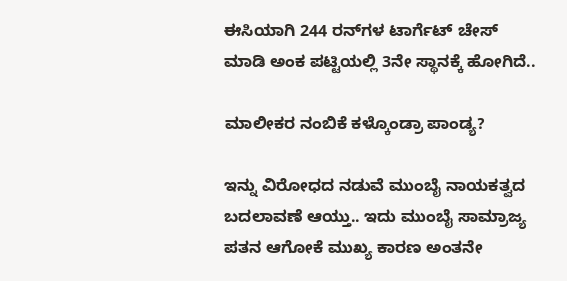ಈಸಿಯಾಗಿ 244 ರನ್‌ಗಳ ಟಾರ್ಗೆಟ್ ಚೇಸ್ ಮಾಡಿ ಅಂಕ ಪಟ್ಟಿಯಲ್ಲಿ 3ನೇ ಸ್ಥಾನಕ್ಕೆ ಹೋಗಿದೆ..

ಮಾಲೀಕರ ನಂಬಿಕೆ ಕಳ್ಕೊಂಡ್ರಾ ಪಾಂಡ್ಯ?

ಇನ್ನು ವಿರೋಧದ ನಡುವೆ ಮುಂಬೈ ನಾಯಕತ್ವದ ಬದಲಾವಣೆ ಆಯ್ತು.. ಇದು ಮುಂಬೈ ಸಾಮ್ರಾಜ್ಯ ಪತನ ಆಗೋಕೆ ಮುಖ್ಯ ಕಾರಣ ಅಂತನೇ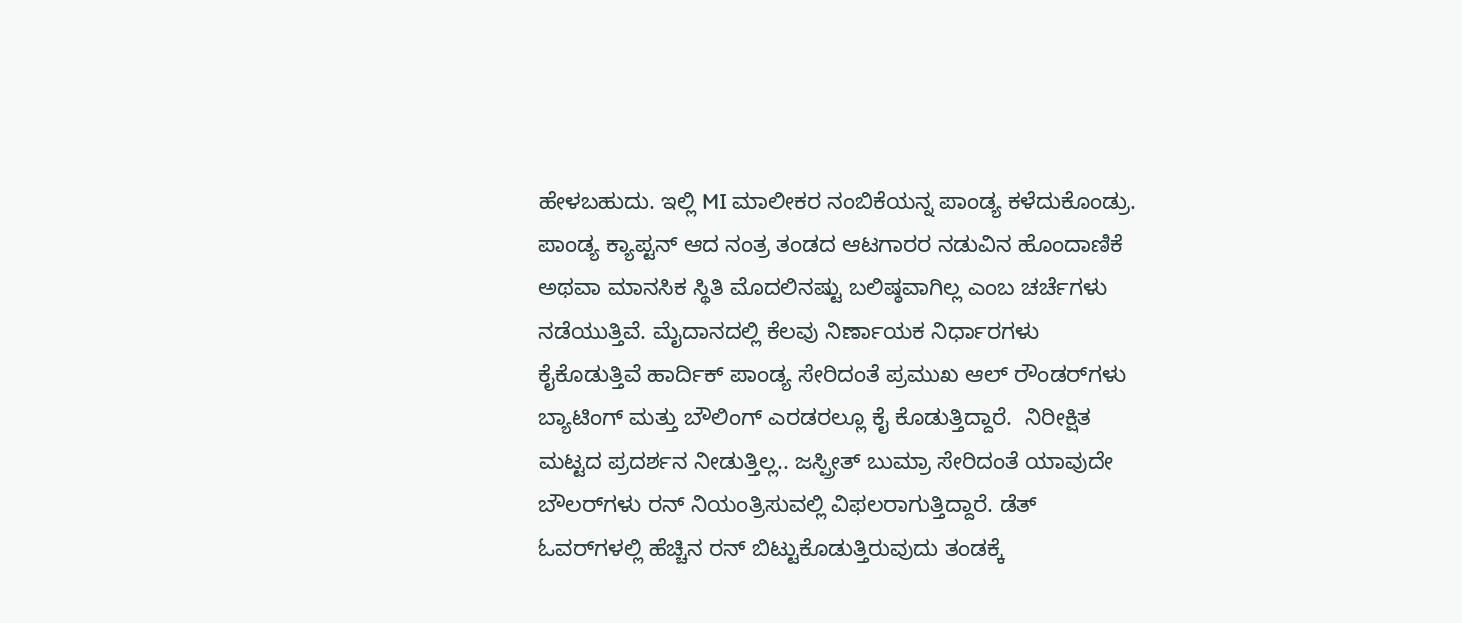ಹೇಳಬಹುದು. ಇಲ್ಲಿ MI ಮಾಲೀಕರ ನಂಬಿಕೆಯನ್ನ ಪಾಂಡ್ಯ ಕಳೆದುಕೊಂಡ್ರು.  ಪಾಂಡ್ಯ ಕ್ಯಾಪ್ಟನ್ ಆದ ನಂತ್ರ ತಂಡದ ಆಟಗಾರರ ನಡುವಿನ ಹೊಂದಾಣಿಕೆ ಅಥವಾ ಮಾನಸಿಕ ಸ್ಥಿತಿ ಮೊದಲಿನಷ್ಟು ಬಲಿಷ್ಠವಾಗಿಲ್ಲ ಎಂಬ ಚರ್ಚೆಗಳು ನಡೆಯುತ್ತಿವೆ. ಮೈದಾನದಲ್ಲಿ ಕೆಲವು ನಿರ್ಣಾಯಕ ನಿರ್ಧಾರಗಳು ಕೈಕೊಡುತ್ತಿವೆ ಹಾರ್ದಿಕ್ ಪಾಂಡ್ಯ ಸೇರಿದಂತೆ ಪ್ರಮುಖ ಆಲ್ ರೌಂಡರ್‌ಗಳು ಬ್ಯಾಟಿಂಗ್ ಮತ್ತು ಬೌಲಿಂಗ್ ಎರಡರಲ್ಲೂ ಕೈ ಕೊಡುತ್ತಿದ್ದಾರೆ.  ನಿರೀಕ್ಷಿತ ಮಟ್ಟದ ಪ್ರದರ್ಶನ ನೀಡುತ್ತಿಲ್ಲ.. ಜಸ್ಪ್ರೀತ್ ಬುಮ್ರಾ ಸೇರಿದಂತೆ ಯಾವುದೇ ಬೌಲರ್‌ಗಳು ರನ್ ನಿಯಂತ್ರಿಸುವಲ್ಲಿ ವಿಫಲರಾಗುತ್ತಿದ್ದಾರೆ. ಡೆತ್ ಓವರ್‌ಗಳಲ್ಲಿ ಹೆಚ್ಚಿನ ರನ್ ಬಿಟ್ಟುಕೊಡುತ್ತಿರುವುದು ತಂಡಕ್ಕೆ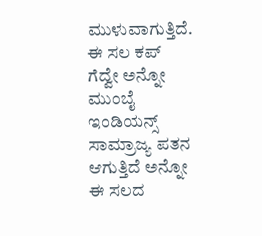ಮುಳುವಾಗುತ್ತಿದೆ. ಈ ಸಲ ಕಪ್ ಗೆದ್ವೇ ಅನ್ನೋ  ಮುಂಬೈ ಇಂಡಿಯನ್ಸ್ ಸಾಮ್ರಾಜ್ಯ ಪತನ ಆಗುತ್ತಿದೆ ಅನ್ನೋ ಈ ಸಲದ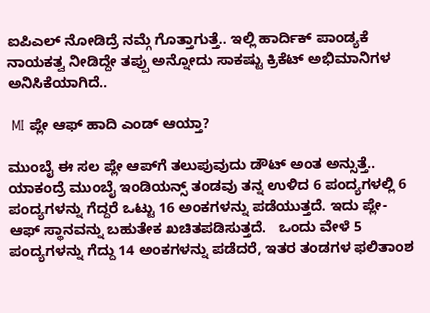ಐಪಿಎಲ್ ನೋಡಿದ್ರೆ ನಮ್ಗೆ ಗೊತ್ತಾಗುತ್ತೆ.. ಇಲ್ಲಿ ಹಾರ್ದಿಕ್ ಪಾಂಡ್ಯಕೆ ನಾಯಕತ್ವ ನೀಡಿದ್ದೇ ತಪ್ಪು ಅನ್ನೋದು ಸಾಕಷ್ಟು ಕ್ರಿಕೆಟ್ ಅಭಿಮಾನಿಗಳ ಅನಿಸಿಕೆಯಾಗಿದೆ..

 MI ಪ್ಲೇ ಆಫ್ ಹಾದಿ ಎಂಡ್ ಆಯ್ತಾ?

ಮುಂಬೈ ಈ ಸಲ ಪ್ಲೇ ಆಪ್‌ಗೆ ತಲುಪುವುದು ಡೌಟ್ ಅಂತ ಅನ್ಸುತ್ತೆ.. ಯಾಕಂದ್ರೆ ಮುಂಬೈ ಇಂಡಿಯನ್ಸ್ ತಂಡವು ತನ್ನ ಉಳಿದ 6 ಪಂದ್ಯಗಳಲ್ಲಿ 6 ಪಂದ್ಯಗಳನ್ನು ಗೆದ್ದರೆ ಒಟ್ಟು 16 ಅಂಕಗಳನ್ನು ಪಡೆಯುತ್ತದೆ. ಇದು ಪ್ಲೇ-ಆಫ್ ಸ್ಥಾನವನ್ನು ಬಹುತೇಕ ಖಚಿತಪಡಿಸುತ್ತದೆ.   ಒಂದು ವೇಳೆ 5 ಪಂದ್ಯಗಳನ್ನು ಗೆದ್ದು 14 ಅಂಕಗಳನ್ನು ಪಡೆದರೆ, ಇತರ ತಂಡಗಳ ಫಲಿತಾಂಶ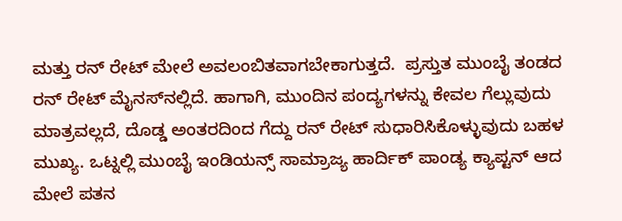ಮತ್ತು ರನ್ ರೇಟ್ ಮೇಲೆ ಅವಲಂಬಿತವಾಗಬೇಕಾಗುತ್ತದೆ.  ಪ್ರಸ್ತುತ ಮುಂಬೈ ತಂಡದ ರನ್ ರೇಟ್ ಮೈನಸ್‌ನಲ್ಲಿದೆ. ಹಾಗಾಗಿ, ಮುಂದಿನ ಪಂದ್ಯಗಳನ್ನು ಕೇವಲ ಗೆಲ್ಲುವುದು ಮಾತ್ರವಲ್ಲದೆ, ದೊಡ್ಡ ಅಂತರದಿಂದ ಗೆದ್ದು ರನ್ ರೇಟ್ ಸುಧಾರಿಸಿಕೊಳ್ಳುವುದು ಬಹಳ ಮುಖ್ಯ. ಒಟ್ನಲ್ಲಿ ಮುಂಬೈ ಇಂಡಿಯನ್ಸ್ ಸಾಮ್ರಾಜ್ಯ ಹಾರ್ದಿಕ್ ಪಾಂಡ್ಯ ಕ್ಯಾಪ್ಟನ್ ಆದ ಮೇಲೆ ಪತನ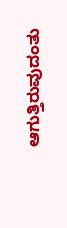ಆಗುತ್ತಿರುವುದಂತು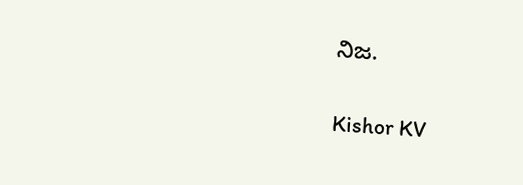ನಿಜ.

Kishor KV